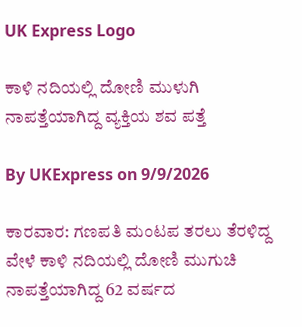UK Express Logo

ಕಾಳಿ ನದಿಯಲ್ಲಿ ದೋಣಿ ಮುಳುಗಿ ನಾಪತ್ತೆಯಾಗಿದ್ದ ವ್ಯಕ್ತಿಯ ಶವ ಪತ್ತೆ

By UKExpress on 9/9/2026

ಕಾರವಾರ: ಗಣಪತಿ ಮಂಟಪ ತರಲು ತೆರಳಿದ್ದ ವೇಳೆ ಕಾಳಿ ನದಿಯಲ್ಲಿ ದೋಣಿ ಮುಗುಚಿ ನಾಪತ್ತೆಯಾಗಿದ್ದ 62 ವರ್ಷದ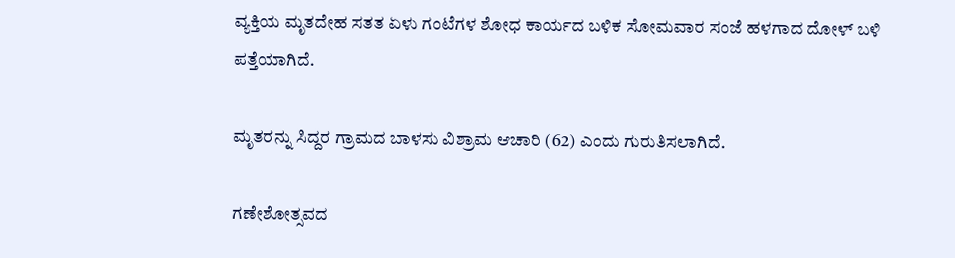ವ್ಯಕ್ತಿಯ ಮೃತದೇಹ ಸತತ ಏಳು ಗಂಟೆಗಳ ಶೋಧ ಕಾರ್ಯದ ಬಳಿಕ ಸೋಮವಾರ ಸಂಜೆ ಹಳಗಾದ ದೋಳ್ ಬಳಿ ಪತ್ತೆಯಾಗಿದೆ.

ಮೃತರನ್ನು ಸಿದ್ದರ ಗ್ರಾಮದ ಬಾಳಸು ವಿಶ್ರಾಮ ಆಚಾರಿ (62) ಎಂದು ಗುರುತಿಸಲಾಗಿದೆ.

ಗಣೇಶೋತ್ಸವದ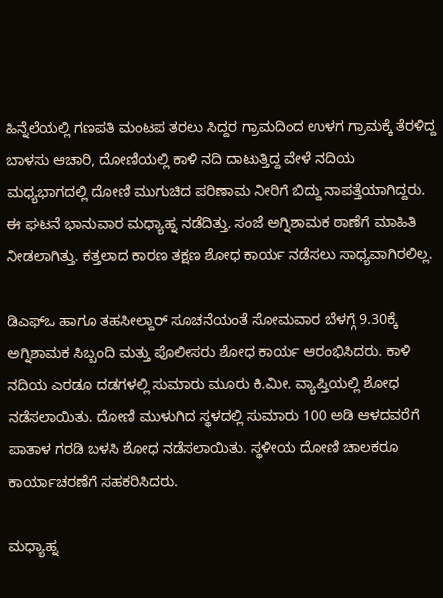ಹಿನ್ನೆಲೆಯಲ್ಲಿ ಗಣಪತಿ ಮಂಟಪ ತರಲು ಸಿದ್ದರ ಗ್ರಾಮದಿಂದ ಉಳಗ ಗ್ರಾಮಕ್ಕೆ ತೆರಳಿದ್ದ ಬಾಳಸು ಆಚಾರಿ, ದೋಣಿಯಲ್ಲಿ ಕಾಳಿ ನದಿ ದಾಟುತ್ತಿದ್ದ ವೇಳೆ ನದಿಯ ಮಧ್ಯಭಾಗದಲ್ಲಿ ದೋಣಿ ಮುಗುಚಿದ ಪರಿಣಾಮ ನೀರಿಗೆ ಬಿದ್ದು ನಾಪತ್ತೆಯಾಗಿದ್ದರು. ಈ ಘಟನೆ ಭಾನುವಾರ ಮಧ್ಯಾಹ್ನ ನಡೆದಿತ್ತು. ಸಂಜೆ ಅಗ್ನಿಶಾಮಕ ಠಾಣೆಗೆ ಮಾಹಿತಿ ನೀಡಲಾಗಿತ್ತು. ಕತ್ತಲಾದ ಕಾರಣ ತಕ್ಷಣ ಶೋಧ ಕಾರ್ಯ ನಡೆಸಲು ಸಾಧ್ಯವಾಗಿರಲಿಲ್ಲ.

ಡಿಎಫ್‌ಒ ಹಾಗೂ ತಹಸೀಲ್ದಾರ್ ಸೂಚನೆಯಂತೆ ಸೋಮವಾರ ಬೆಳಗ್ಗೆ 9.30ಕ್ಕೆ ಅಗ್ನಿಶಾಮಕ ಸಿಬ್ಬಂದಿ ಮತ್ತು ಪೊಲೀಸರು ಶೋಧ ಕಾರ್ಯ ಆರಂಭಿಸಿದರು. ಕಾಳಿ ನದಿಯ ಎರಡೂ ದಡಗಳಲ್ಲಿ ಸುಮಾರು ಮೂರು ಕಿ.ಮೀ. ವ್ಯಾಪ್ತಿಯಲ್ಲಿ ಶೋಧ ನಡೆಸಲಾಯಿತು. ದೋಣಿ ಮುಳುಗಿದ ಸ್ಥಳದಲ್ಲಿ ಸುಮಾರು 100 ಅಡಿ ಆಳದವರೆಗೆ ಪಾತಾಳ ಗರಡಿ ಬಳಸಿ ಶೋಧ ನಡೆಸಲಾಯಿತು. ಸ್ಥಳೀಯ ದೋಣಿ ಚಾಲಕರೂ ಕಾರ್ಯಾಚರಣೆಗೆ ಸಹಕರಿಸಿದರು.

ಮಧ್ಯಾಹ್ನ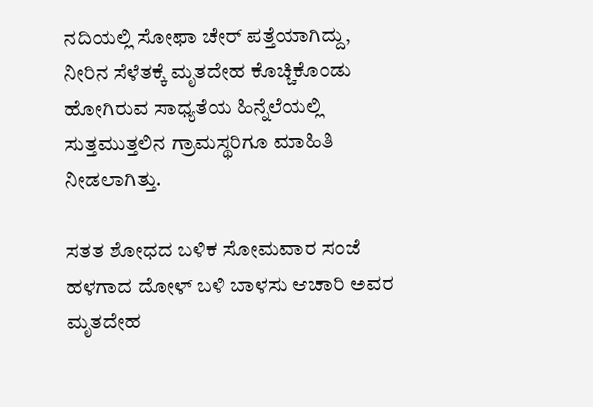ನದಿಯಲ್ಲಿ ಸೋಫಾ ಚೇರ್ ಪತ್ತೆಯಾಗಿದ್ದು, ನೀರಿನ ಸೆಳೆತಕ್ಕೆ ಮೃತದೇಹ ಕೊಚ್ಚಿಕೊಂಡು ಹೋಗಿರುವ ಸಾಧ್ಯತೆಯ ಹಿನ್ನೆಲೆಯಲ್ಲಿ ಸುತ್ತಮುತ್ತಲಿನ ಗ್ರಾಮಸ್ಥರಿಗೂ ಮಾಹಿತಿ ನೀಡಲಾಗಿತ್ತು.

ಸತತ ಶೋಧದ ಬಳಿಕ ಸೋಮವಾರ ಸಂಜೆ ಹಳಗಾದ ದೋಳ್ ಬಳಿ ಬಾಳಸು ಆಚಾರಿ ಅವರ ಮೃತದೇಹ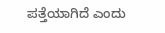ಪತ್ತೆಯಾಗಿದೆ ಎಂದು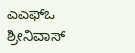ಎಎಫ್‌ಒ ಶ್ರೀನಿವಾಸ್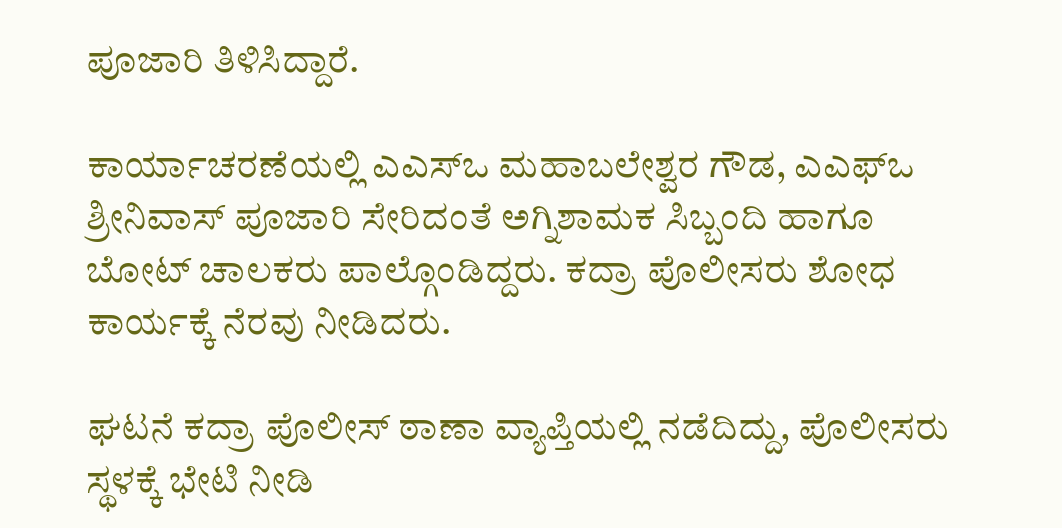ಪೂಜಾರಿ ತಿಳಿಸಿದ್ದಾರೆ.

ಕಾರ್ಯಾಚರಣೆಯಲ್ಲಿ ಎಎಸ್‌ಒ ಮಹಾಬಲೇಶ್ವರ ಗೌಡ, ಎಎಫ್‌ಒ ಶ್ರೀನಿವಾಸ್ ಪೂಜಾರಿ ಸೇರಿದಂತೆ ಅಗ್ನಿಶಾಮಕ ಸಿಬ್ಬಂದಿ ಹಾಗೂ ಬೋಟ್ ಚಾಲಕರು ಪಾಲ್ಗೊಂಡಿದ್ದರು. ಕದ್ರಾ ಪೊಲೀಸರು ಶೋಧ ಕಾರ್ಯಕ್ಕೆ ನೆರವು ನೀಡಿದರು.

ಘಟನೆ ಕದ್ರಾ ಪೊಲೀಸ್ ಠಾಣಾ ವ್ಯಾಪ್ತಿಯಲ್ಲಿ ನಡೆದಿದ್ದು, ಪೊಲೀಸರು ಸ್ಥಳಕ್ಕೆ ಭೇಟಿ ನೀಡಿ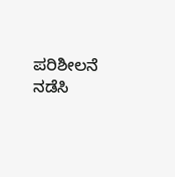ಪರಿಶೀಲನೆ ನಡೆಸಿ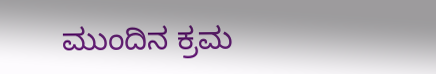ಮುಂದಿನ ಕ್ರಮ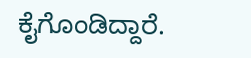ಕೈಗೊಂಡಿದ್ದಾರೆ.